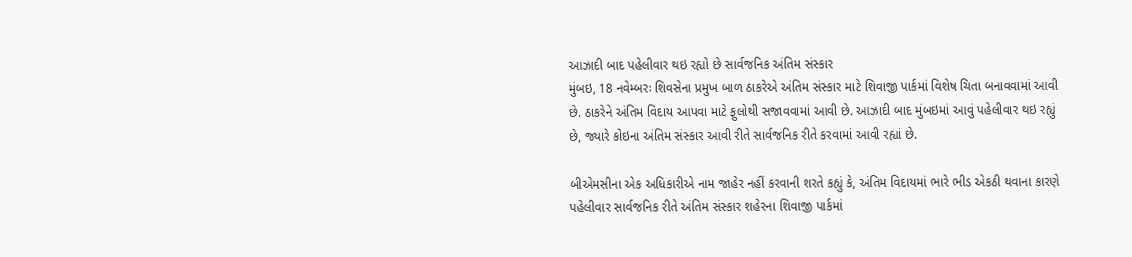આઝાદી બાદ પહેલીવાર થઇ રહ્યો છે સાર્વજનિક અંતિમ સંસ્કાર
મુંબઇ, 18 નવેમ્બરઃ શિવસેના પ્રમુખ બાળ ઠાકરેએ અંતિમ સંસ્કાર માટે શિવાજી પાર્કમાં વિશેષ ચિતા બનાવવામાં આવી છે. ઠાકરેને અંતિમ વિદાય આપવા માટે ફુલોથી સજાવવામાં આવી છે. આઝાદી બાદ મુંબઇમાં આવું પહેલીવાર થઇ રહ્યું છે, જ્યારે કોઇના અંતિમ સંસ્કાર આવી રીતે સાર્વજનિક રીતે કરવામાં આવી રહ્યાં છે.

બીએમસીના એક અધિકારીએ નામ જાહેર નહીં કરવાની શરતે કહ્યું કે, અંતિમ વિદાયમાં ભારે ભીડ એકઠી થવાના કારણે પહેલીવાર સાર્વજનિક રીતે અંતિમ સંસ્કાર શહેરના શિવાજી પાર્કમાં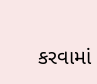કરવામાં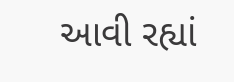આવી રહ્યાં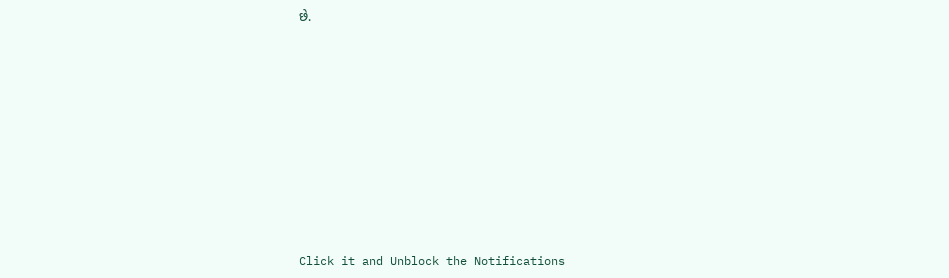છે.












Click it and Unblock the Notifications